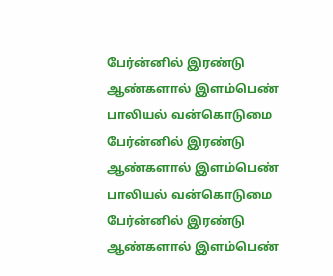பேர்ன்னில் இரண்டு ஆண்களால் இளம்பெண் பாலியல் வன்கொடுமை
பேர்ன்னில் இரண்டு ஆண்களால் இளம்பெண் பாலியல் வன்கொடுமை
பேர்ன்னில் இரண்டு ஆண்களால் இளம்பெண்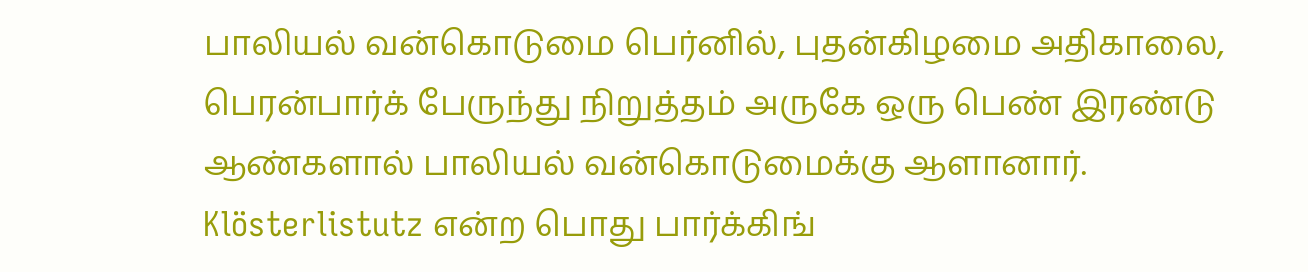பாலியல் வன்கொடுமை பெர்னில், புதன்கிழமை அதிகாலை, பெரன்பார்க் பேருந்து நிறுத்தம் அருகே ஒரு பெண் இரண்டு ஆண்களால் பாலியல் வன்கொடுமைக்கு ஆளானார்.
Klösterlistutz என்ற பொது பார்க்கிங்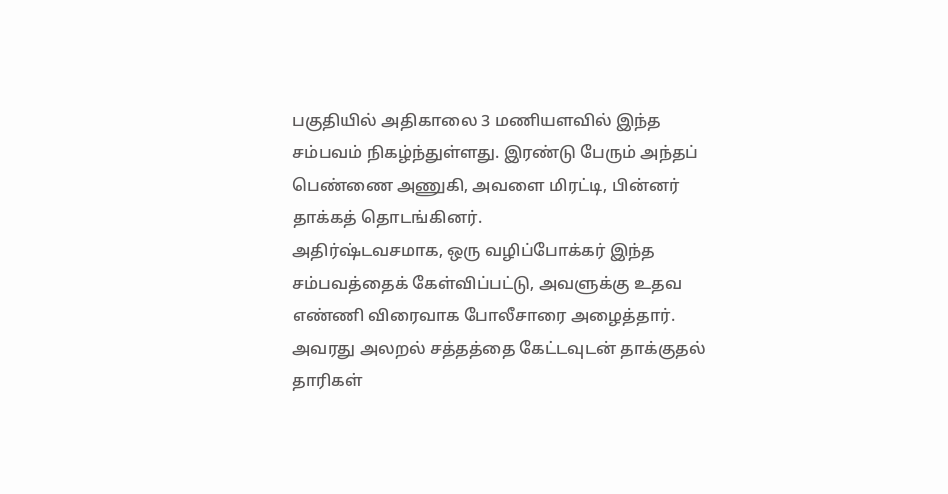பகுதியில் அதிகாலை 3 மணியளவில் இந்த சம்பவம் நிகழ்ந்துள்ளது. இரண்டு பேரும் அந்தப் பெண்ணை அணுகி, அவளை மிரட்டி, பின்னர் தாக்கத் தொடங்கினர்.
அதிர்ஷ்டவசமாக, ஒரு வழிப்போக்கர் இந்த சம்பவத்தைக் கேள்விப்பட்டு, அவளுக்கு உதவ எண்ணி விரைவாக போலீசாரை அழைத்தார். அவரது அலறல் சத்தத்தை கேட்டவுடன் தாக்குதல் தாரிகள்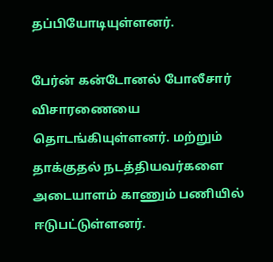தப்பியோடியுள்ளனர்.

பேர்ன் கன்டோனல் போலீசார் விசாரணையை தொடங்கியுள்ளனர். மற்றும் தாக்குதல் நடத்தியவர்களை அடையாளம் காணும் பணியில் ஈடுபட்டுள்ளனர்.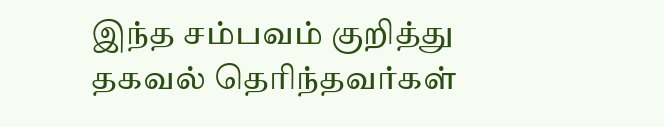இந்த சம்பவம் குறித்து தகவல் தெரிந்தவர்கள்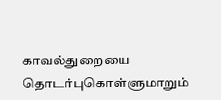காவல்துறையை தொடர்புகொள்ளுமாறும்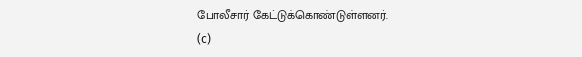போலீசார் கேட்டுக்கொண்டுள்ளனர்.
(c)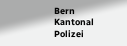Bern Kantonal Polizei